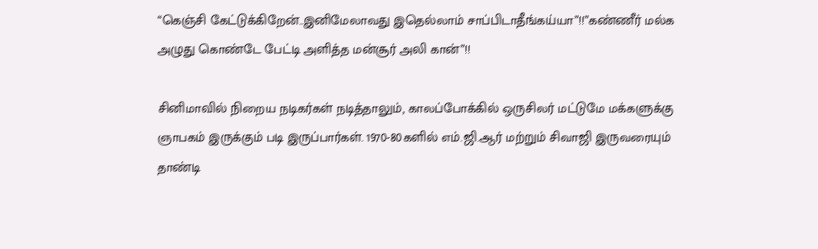“கெஞ்சி கேட்டுக்கிறேன்..இனிமேலாவது இதெல்லாம் சாப்பிடாதீங்கய்யா”!!”கண்ணீர் மல்க அழுது கொண்டே பேட்டி அளித்த மன்சூர் அலி கான்”!!

சினிமாவில் நிறைய நடிகர்கள் நடித்தாலும், காலப்போக்கில் ஒருசிலர் மட்டுமே மக்களுக்கு ஞாபகம் இருக்கும் படி இருப்பார்கள். 1970-80களில் எம்.ஜி.ஆர் மற்றும் சிவாஜி இருவரையும் தாண்டி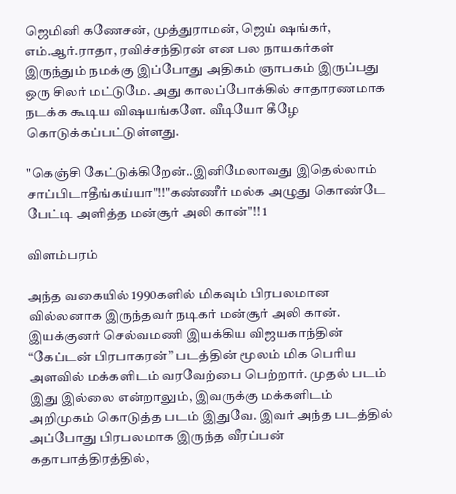ஜெமினி கணேசன், முத்துராமன், ஜெய் ஷங்கர், எம்.ஆர்.ராதா, ரவிச்சந்திரன் என பல நாயகர்கள் இருந்தும் நமக்கு இப்போது அதிகம் ஞாபகம் இருப்பது ஒரு சிலர் மட்டுமே. அது காலப்போக்கில் சாதாரணமாக நடக்க கூடிய விஷயங்களே. வீடியோ கீழே கொடுக்கப்பட்டுள்ளது.

"கெஞ்சி கேட்டுக்கிறேன்..இனிமேலாவது இதெல்லாம் சாப்பிடாதீங்கய்யா"!!"கண்ணீர் மல்க அழுது கொண்டே பேட்டி அளித்த மன்சூர் அலி கான்"!! 1

விளம்பரம்

அந்த வகையில் 1990களில் மிகவும் பிரபலமான வில்லனாக இருந்தவர் நடிகர் மன்சூர் அலி கான். இயக்குனர் செல்வமணி இயக்கிய விஜயகாந்தின் “கேப்டன் பிரபாகரன்” படத்தின் மூலம் மிக பெரிய அளவில் மக்களிடம் வரவேற்பை பெற்றார். முதல் படம் இது இல்லை என்றாலும், இவருக்கு மக்களிடம் அறிமுகம் கொடுத்த படம் இதுவே. இவர் அந்த படத்தில் அப்போது பிரபலமாக இருந்த வீரப்பன் கதாபாத்திரத்தில்,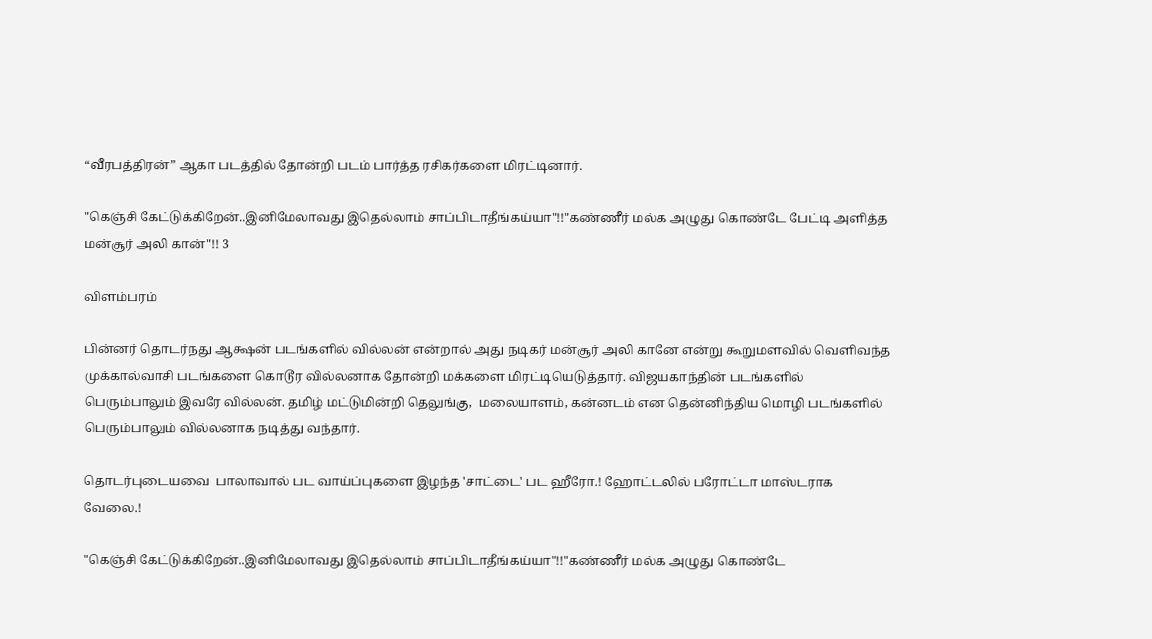“வீரபத்திரன்” ஆகா படத்தில் தோன்றி படம் பார்த்த ரசிகர்களை மிரட்டினார்.

"கெஞ்சி கேட்டுக்கிறேன்..இனிமேலாவது இதெல்லாம் சாப்பிடாதீங்கய்யா"!!"கண்ணீர் மல்க அழுது கொண்டே பேட்டி அளித்த மன்சூர் அலி கான்"!! 3

விளம்பரம்

பின்னர் தொடர்நது ஆக்ஷன் படங்களில் வில்லன் என்றால் அது நடிகர் மன்சூர் அலி கானே என்று கூறுமளவில் வெளிவந்த முக்கால்வாசி படங்களை கொடூர வில்லனாக தோன்றி மக்களை மிரட்டியெடுத்தார். விஜயகாந்தின் படங்களில் பெரும்பாலும் இவரே வில்லன். தமிழ் மட்டுமின்றி தெலுங்கு,  மலையாளம், கன்னடம் என தென்னிந்திய மொழி படங்களில் பெரும்பாலும் வில்லனாக நடித்து வந்தார்.

தொடர்புடையவை  பாலாவால் பட வாய்ப்புகளை இழந்த 'சாட்டை' பட ஹீரோ.! ஹோட்டலில் பரோட்டா மாஸ்டராக வேலை.!

"கெஞ்சி கேட்டுக்கிறேன்..இனிமேலாவது இதெல்லாம் சாப்பிடாதீங்கய்யா"!!"கண்ணீர் மல்க அழுது கொண்டே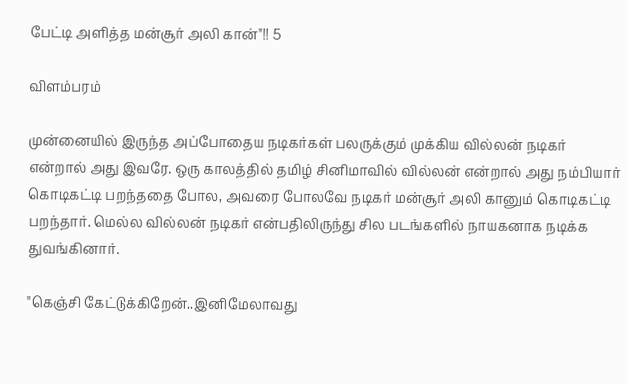பேட்டி அளித்த மன்சூர் அலி கான்"!! 5

விளம்பரம்

முன்னையில் இருந்த அப்போதைய நடிகர்கள் பலருக்கும் முக்கிய வில்லன் நடிகர் என்றால் அது இவரே. ஒரு காலத்தில் தமிழ் சினிமாவில் வில்லன் என்றால் அது நம்பியார் கொடிகட்டி பறந்ததை போல, அவரை போலவே நடிகர் மன்சூர் அலி கானும் கொடிகட்டி பறந்தார். மெல்ல வில்லன் நடிகர் என்பதிலிருந்து சில படங்களில் நாயகனாக நடிக்க துவங்கினார்.

"கெஞ்சி கேட்டுக்கிறேன்..இனிமேலாவது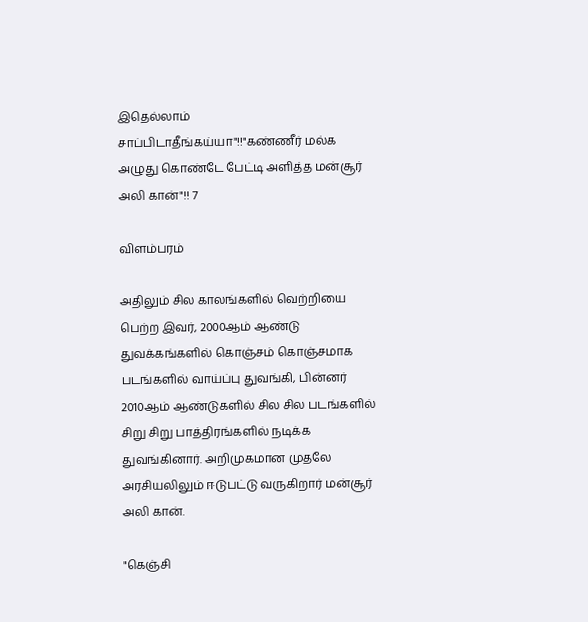இதெல்லாம் சாப்பிடாதீங்கய்யா"!!"கண்ணீர் மல்க அழுது கொண்டே பேட்டி அளித்த மன்சூர் அலி கான்"!! 7

விளம்பரம்

அதிலும் சில காலங்களில் வெற்றியை பெற்ற இவர், 2000ஆம் ஆண்டு துவக்கங்களில் கொஞ்சம் கொஞ்சமாக படங்களில் வாய்ப்பு துவங்கி, பின்னர் 2010ஆம் ஆண்டுகளில் சில சில படங்களில் சிறு சிறு பாத்திரங்களில் நடிக்க துவங்கினார். அறிமுகமான முதலே அரசியலிலும் ஈடுபட்டு வருகிறார் மன்சூர் அலி கான்.

"கெஞ்சி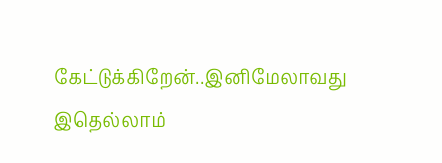கேட்டுக்கிறேன்..இனிமேலாவது இதெல்லாம்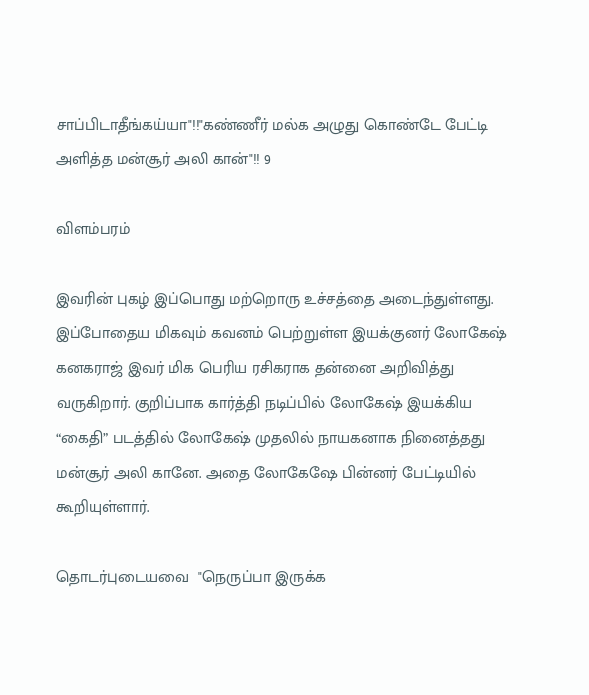சாப்பிடாதீங்கய்யா"!!"கண்ணீர் மல்க அழுது கொண்டே பேட்டி அளித்த மன்சூர் அலி கான்"!! 9

விளம்பரம்

இவரின் புகழ் இப்பொது மற்றொரு உச்சத்தை அடைந்துள்ளது. இப்போதைய மிகவும் கவனம் பெற்றுள்ள இயக்குனர் லோகேஷ் கனகராஜ் இவர் மிக பெரிய ரசிகராக தன்னை அறிவித்து வருகிறார். குறிப்பாக கார்த்தி நடிப்பில் லோகேஷ் இயக்கிய “கைதி” படத்தில் லோகேஷ் முதலில் நாயகனாக நினைத்தது மன்சூர் அலி கானே. அதை லோகேஷே பின்னர் பேட்டியில் கூறியுள்ளார்.

தொடர்புடையவை  "நெருப்பா இருக்க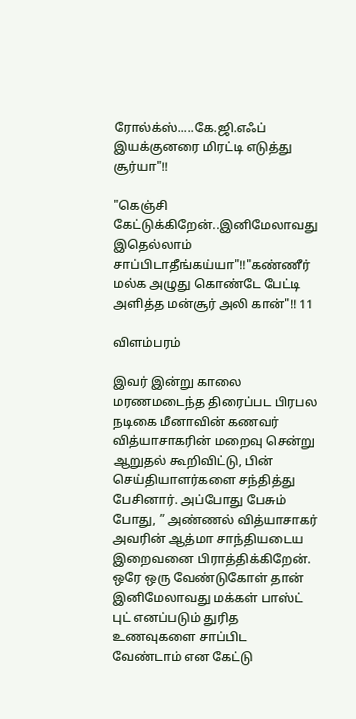ரோல்க்ஸ்.....கே.ஜி.எஃப் இயக்குனரை மிரட்டி எடுத்து சூர்யா"!!

"கெஞ்சி கேட்டுக்கிறேன்..இனிமேலாவது இதெல்லாம் சாப்பிடாதீங்கய்யா"!!"கண்ணீர் மல்க அழுது கொண்டே பேட்டி அளித்த மன்சூர் அலி கான்"!! 11

விளம்பரம்

இவர் இன்று காலை மரணமடைந்த திரைப்பட பிரபல நடிகை மீனாவின் கணவர் வித்யாசாகரின் மறைவு சென்று ஆறுதல் கூறிவிட்டு, பின் செய்தியாளர்களை சந்தித்து பேசினார். அப்போது பேசும் போது, ” அண்ணல் வித்யாசாகர் அவரின் ஆத்மா சாந்தியடைய இறைவனை பிராத்திக்கிறேன். ஒரே ஒரு வேண்டுகோள் தான் இனிமேலாவது மக்கள் பாஸ்ட் புட் எனப்படும் துரித உணவுகளை சாப்பிட வேண்டாம் என கேட்டு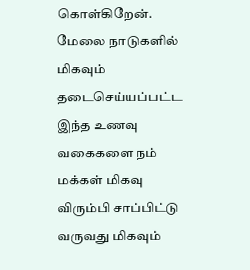கொள்கிறேன். மேலை நாடுகளில் மிகவும் தடைசெய்யப்பட்ட இந்த உணவு வகைகளை நம் மக்கள் மிகவு  விரும்பி சாப்பிட்டு வருவது மிகவும்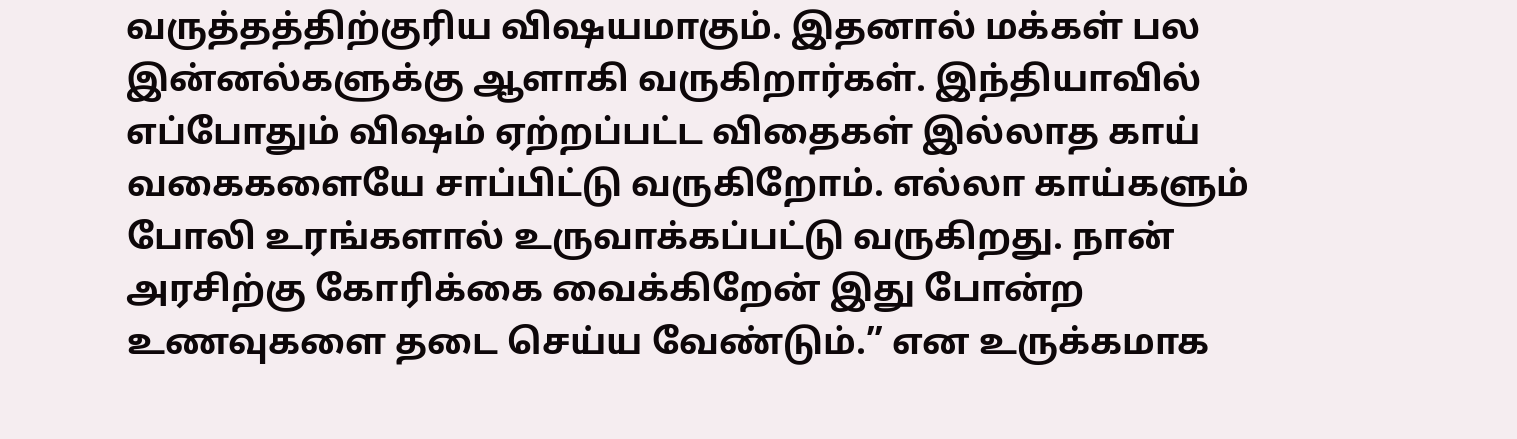வருத்தத்திற்குரிய விஷயமாகும். இதனால் மக்கள் பல இன்னல்களுக்கு ஆளாகி வருகிறார்கள். இந்தியாவில் எப்போதும் விஷம் ஏற்றப்பட்ட விதைகள் இல்லாத காய் வகைகளையே சாப்பிட்டு வருகிறோம். எல்லா காய்களும் போலி உரங்களால் உருவாக்கப்பட்டு வருகிறது. நான் அரசிற்கு கோரிக்கை வைக்கிறேன் இது போன்ற உணவுகளை தடை செய்ய வேண்டும்.” என உருக்கமாக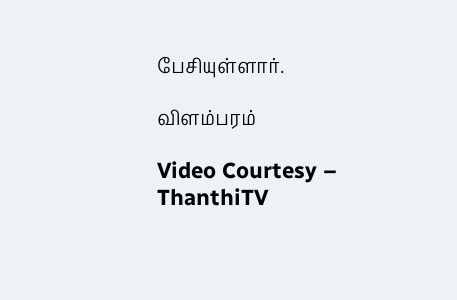பேசியுள்ளார்.

விளம்பரம்

Video Courtesy – ThanthiTV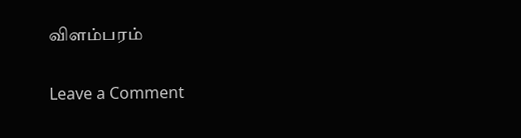விளம்பரம்

Leave a Comment